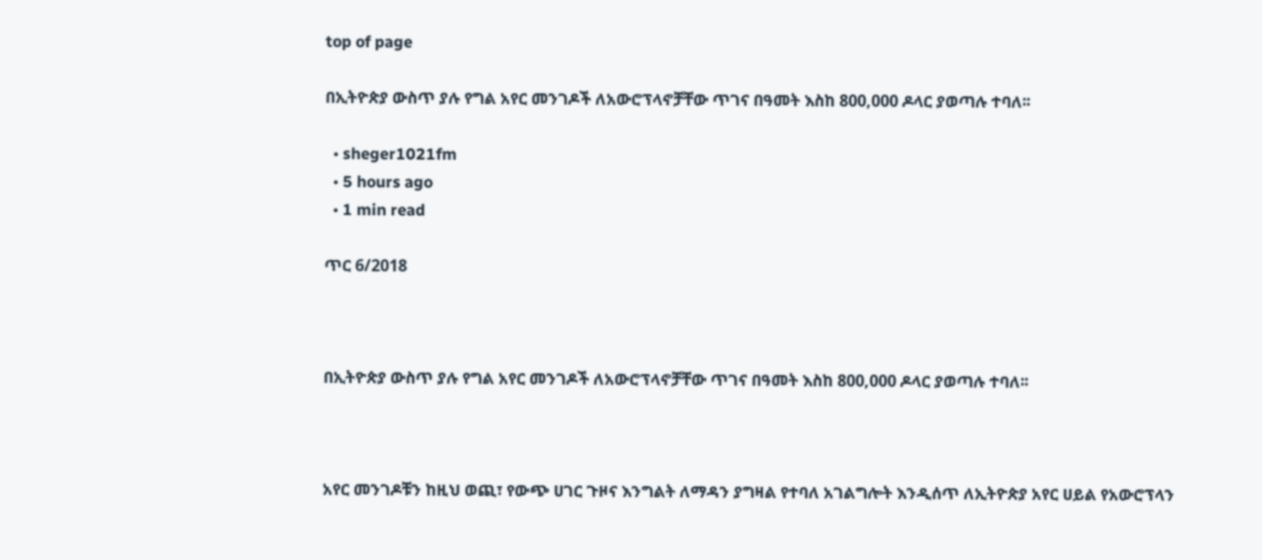top of page

በኢትዮጵያ ውስጥ ያሉ የግል አየር መንገዶች ለአውሮፕላኖቻቸው ጥገና በዓመት እስከ 800,000 ዶላር ያወጣሉ ተባለ፡፡

  • sheger1021fm
  • 5 hours ago
  • 1 min read

ጥር 6/2018



በኢትዮጵያ ውስጥ ያሉ የግል አየር መንገዶች ለአውሮፕላኖቻቸው ጥገና በዓመት እስከ 800,000 ዶላር ያወጣሉ ተባለ፡፡



አየር መንገዶቹን ከዚህ ወጪ፣ የውጭ ሀገር ጉዞና እንግልት ለማዳን ያግዛል የተባለ አገልግሎት እንዲሰጥ ለኢትዮጵያ አየር ሀይል የአውሮፕላን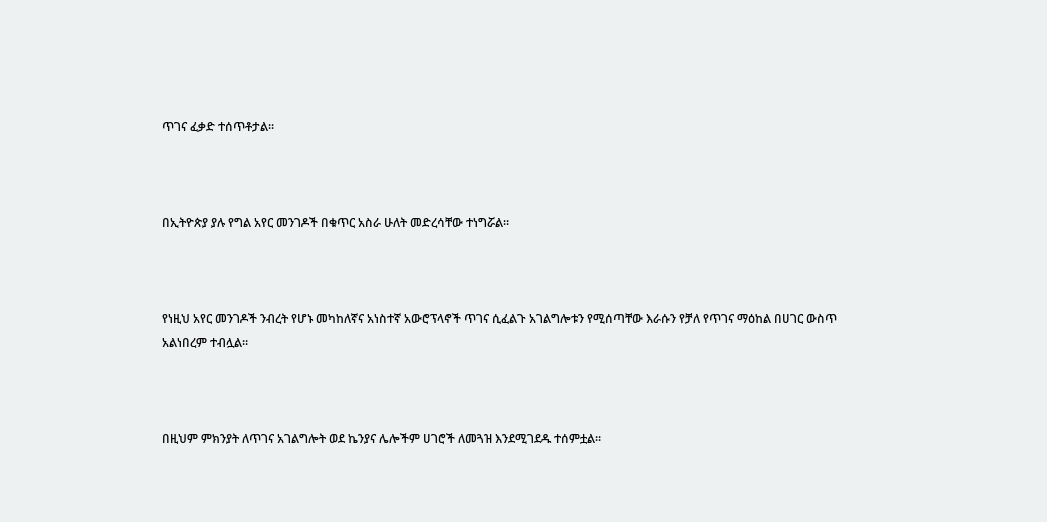ጥገና ፈቃድ ተሰጥቶታል፡፡



በኢትዮጵያ ያሉ የግል አየር መንገዶች በቁጥር አስራ ሁለት መድረሳቸው ተነግሯል።



የነዚህ አየር መንገዶች ንብረት የሆኑ መካከለኛና አነስተኛ አውሮፕላኖች ጥገና ሲፈልጉ አገልግሎቱን የሚሰጣቸው እራሱን የቻለ የጥገና ማዕከል በሀገር ውስጥ አልነበረም ተብሏል።



በዚህም ምክንያት ለጥገና አገልግሎት ወደ ኬንያና ሌሎችም ሀገሮች ለመጓዝ እንደሚገደዱ ተሰምቷል።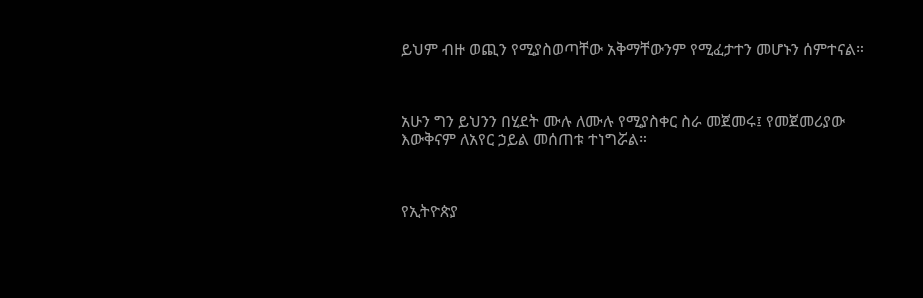ይህም ብዙ ወጪን የሚያስወጣቸው አቅማቸውንም የሚፈታተን መሆኑን ሰምተናል።



አሁን ግን ይህንን በሂደት ሙሉ ለሙሉ የሚያስቀር ስራ መጀመሩ፤ የመጀመሪያው እውቅናም ለአየር ኃይል መሰጠቱ ተነግሯል።



የኢትዮጵያ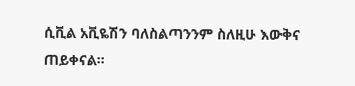ሲቪል አቪዬሽን ባለስልጣንንም ስለዚሁ እውቅና ጠይቀናል።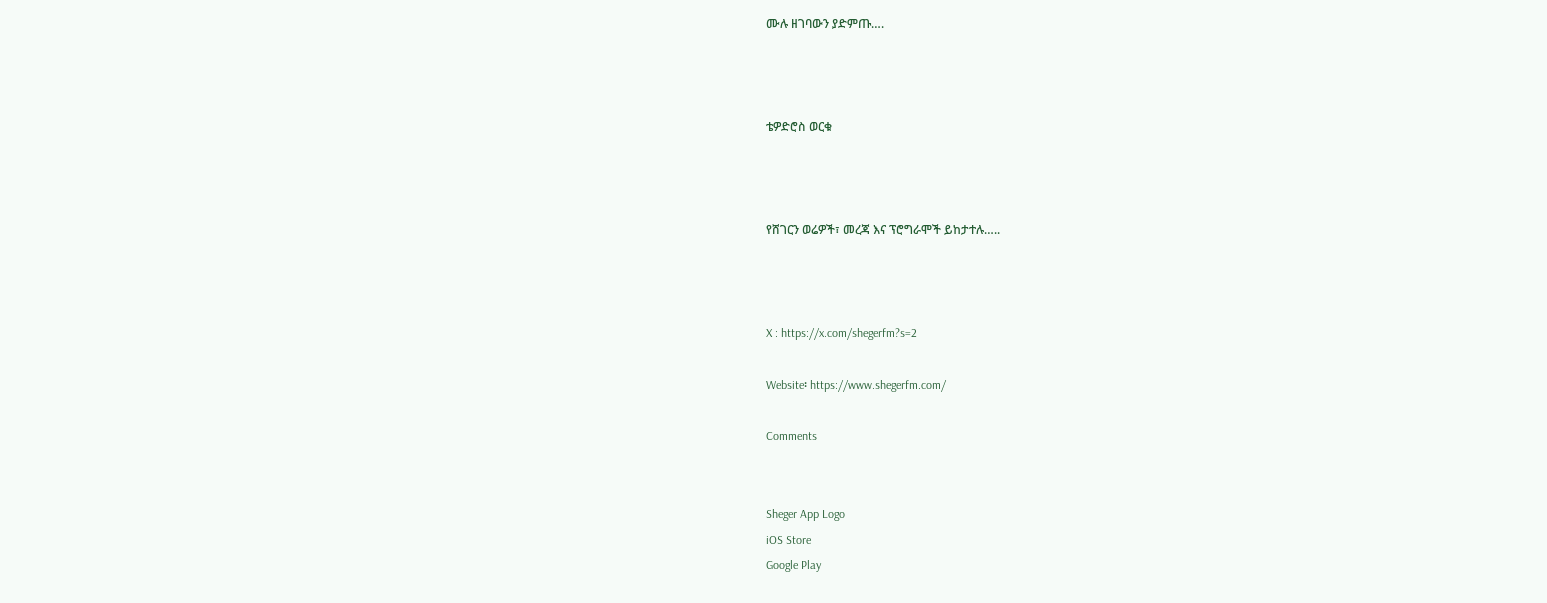ሙሉ ዘገባውን ያድምጡ….



ቴዎድሮስ ወርቁ



የሸገርን ወሬዎች፣ መረጃ እና ፕሮግራሞች ይከታተሉ…..



X : https://x.com/shegerfm?s=2

Website፡ https://www.shegerfm.com/

Comments


Sheger App Logo
iOS Store
Google Play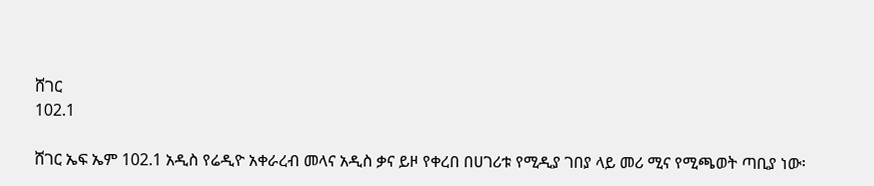ሸገር
102.1

ሸገር ኤፍ ኤም 102.1 አዲስ የሬዲዮ አቀራረብ መላና አዲስ ቃና ይዞ የቀረበ በሀገሪቱ የሚዲያ ገበያ ላይ መሪ ሚና የሚጫወት ጣቢያ ነው፡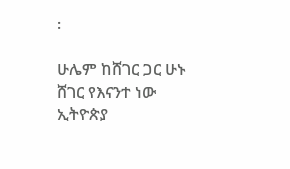፡

ሁሌም ከሸገር ጋር ሁኑ
ሸገር የእናንተ ነው
ኢትዮጵያ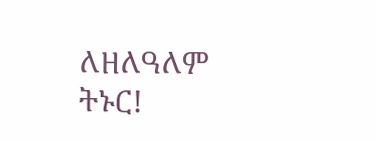ለዘለዓለም ትኑር!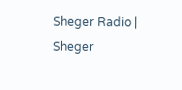Sheger Radio | Sheger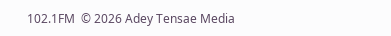102.1FM  © 2026 Adey Tensae Media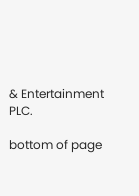& Entertainment PLC.

bottom of page